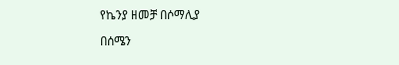የኬንያ ዘመቻ በሶማሊያ

በሰሜን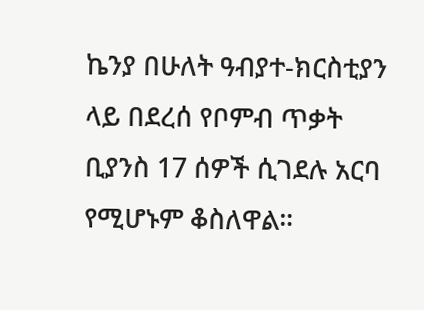ኬንያ በሁለት ዓብያተ-ክርስቲያን ላይ በደረሰ የቦምብ ጥቃት ቢያንስ 17 ሰዎች ሲገደሉ አርባ የሚሆኑም ቆስለዋል።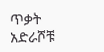ጥቃት አድራሾቹ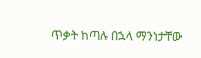ጥቃት ከጣሉ በኋላ ማንነታቸው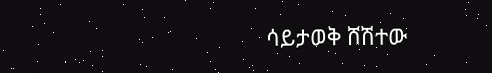ሳይታወቅ ሸሽተው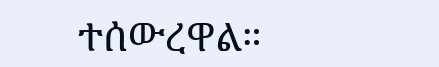ተሰውረዋል።